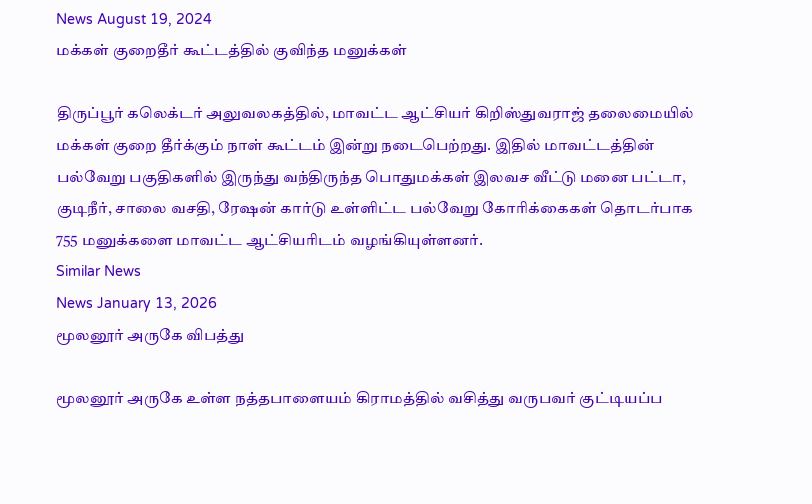News August 19, 2024
மக்கள் குறைதீர் கூட்டத்தில் குவிந்த மனுக்கள்

திருப்பூர் கலெக்டர் அலுவலகத்தில், மாவட்ட ஆட்சியர் கிறிஸ்துவராஜ் தலைமையில் மக்கள் குறை தீர்க்கும் நாள் கூட்டம் இன்று நடைபெற்றது. இதில் மாவட்டத்தின் பல்வேறு பகுதிகளில் இருந்து வந்திருந்த பொதுமக்கள் இலவச வீட்டு மனை பட்டா, குடிநீர், சாலை வசதி, ரேஷன் கார்டு உள்ளிட்ட பல்வேறு கோரிக்கைகள் தொடர்பாக 755 மனுக்களை மாவட்ட ஆட்சியரிடம் வழங்கியுள்ளனர்.
Similar News
News January 13, 2026
மூலனூர் அருகே விபத்து

மூலனூர் அருகே உள்ள நத்தபாளையம் கிராமத்தில் வசித்து வருபவர் குட்டியப்ப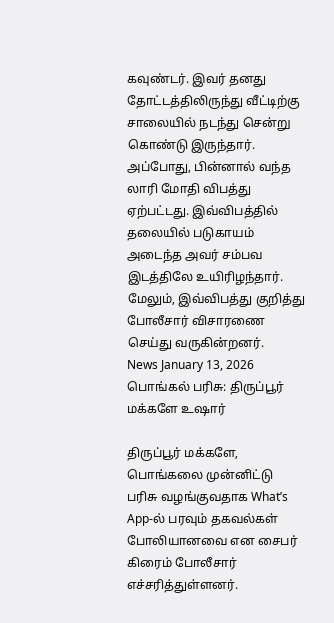கவுண்டர். இவர் தனது தோட்டத்திலிருந்து வீட்டிற்கு சாலையில் நடந்து சென்று கொண்டு இருந்தார். அப்போது, பின்னால் வந்த லாரி மோதி விபத்து ஏற்பட்டது. இவ்விபத்தில் தலையில் படுகாயம் அடைந்த அவர் சம்பவ இடத்திலே உயிரிழந்தார். மேலும், இவ்விபத்து குறித்து போலீசார் விசாரணை செய்து வருகின்றனர்.
News January 13, 2026
பொங்கல் பரிசு: திருப்பூர் மக்களே உஷார்

திருப்பூர் மக்களே, பொங்கலை முன்னிட்டு பரிசு வழங்குவதாக What’s App-ல் பரவும் தகவல்கள் போலியானவை என சைபர் கிரைம் போலீசார் எச்சரித்துள்ளனர்.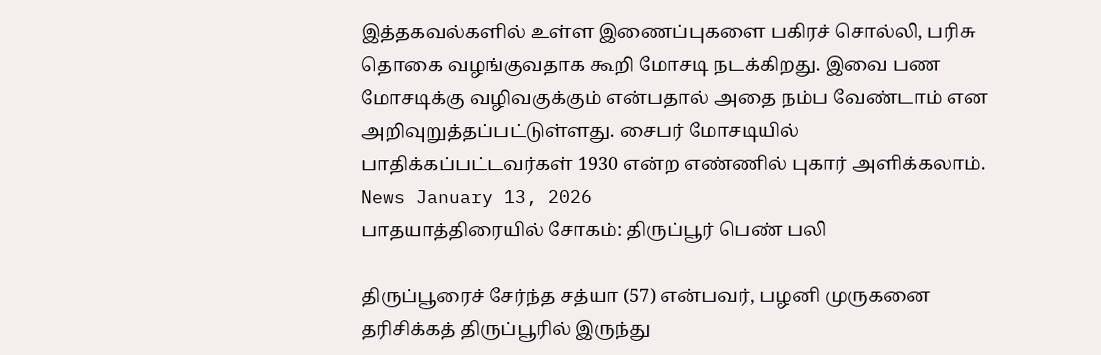இத்தகவல்களில் உள்ள இணைப்புகளை பகிரச் சொல்லி, பரிசு தொகை வழங்குவதாக கூறி மோசடி நடக்கிறது. இவை பண மோசடிக்கு வழிவகுக்கும் என்பதால் அதை நம்ப வேண்டாம் என அறிவுறுத்தப்பட்டுள்ளது. சைபர் மோசடியில் பாதிக்கப்பட்டவர்கள் 1930 என்ற எண்ணில் புகார் அளிக்கலாம்.
News January 13, 2026
பாதயாத்திரையில் சோகம்: திருப்பூர் பெண் பலி

திருப்பூரைச் சேர்ந்த சத்யா (57) என்பவர், பழனி முருகனை தரிசிக்கத் திருப்பூரில் இருந்து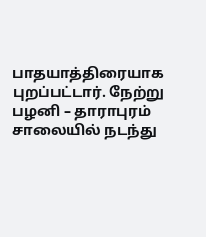பாதயாத்திரையாக புறப்பட்டார். நேற்று பழனி – தாராபுரம் சாலையில் நடந்து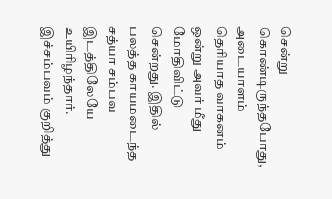சென்று கொண்டிருந்தபோது, அடையாளம் தெரியாத வாகனம் ஒன்று அவர் மீது மோதிவிட்டு சென்றது. இதில் பலத்த காயமடைந்த சத்யா சம்பவ இடத்திலேயே உயிரிழந்தார். இச்சம்பவம் குறித்து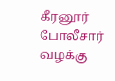கீரனூர் போலீசார் வழக்கு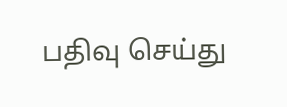பதிவு செய்து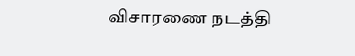விசாரணை நடத்தி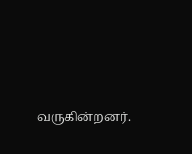வருகின்றனர்.